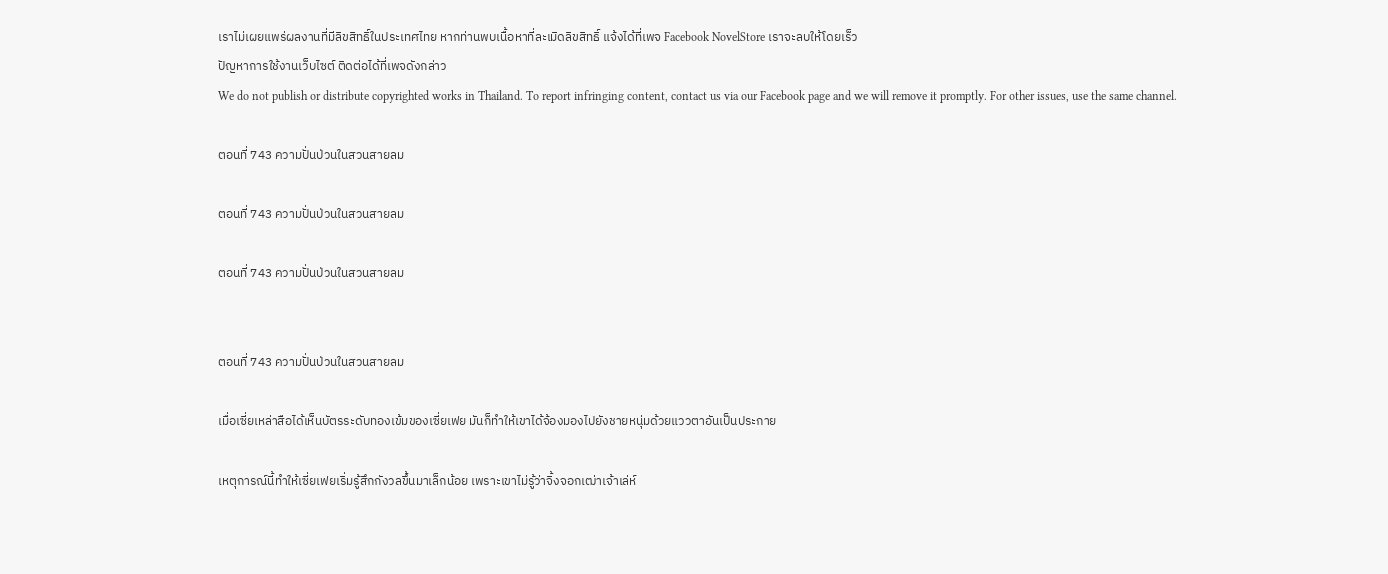เราไม่เผยแพร่ผลงานที่มีลิขสิทธิ์ในประเทศไทย หากท่านพบเนื้อหาที่ละเมิดลิขสิทธิ์ แจ้งได้ที่เพจ Facebook NovelStore เราจะลบให้โดยเร็ว
ปัญหาการใช้งานเว็บไซต์ ติดต่อได้ที่เพจดังกล่าว
We do not publish or distribute copyrighted works in Thailand. To report infringing content, contact us via our Facebook page and we will remove it promptly. For other issues, use the same channel.

ตอนที่ 743 ความปั่นป่วนในสวนสายลม

ตอนที่ 743 ความปั่นป่วนในสวนสายลม

ตอนที่ 743 ความปั่นป่วนในสวนสายลม


ตอนที่ 743 ความปั่นป่วนในสวนสายลม

เมื่อเซี่ยเหล่าสือได้เห็นบัตรระดับทองเข้มของเซี่ยเฟย มันก็ทำให้เขาได้จ้องมองไปยังชายหนุ่มด้วยแววตาอันเป็นประกาย

เหตุการณ์นี้ทำให้เซี่ยเฟยเริ่มรู้สึกกังวลขึ้นมาเล็กน้อย เพราะเขาไม่รู้ว่าจิ้งจอกเฒ่าเจ้าเล่ห์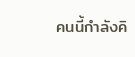คนนี้กำลังคิ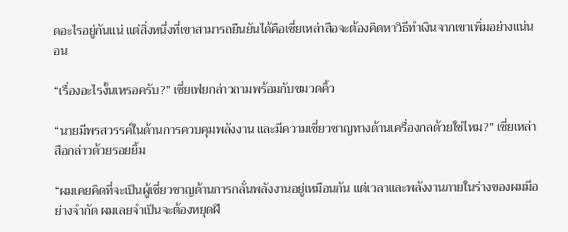ดอะไรอยู่กันแน่ แต่สิ่งหนึ่งที่เขาสามารถยืนยันได้คือเซี่ยเหล่าสือจะต้องคิดหาวิธีทำเงินจากเขาเพิ่มอย่างแน่นอน

“เรื่องอะไรงั้นเหรอครับ?” เซี่ยเฟยกล่าวถามพร้อมกับขมวดคิ้ว

“นายมีพรสวรรค์ในด้านการควบคุมพลังงาน และมีความเชี่ยวชาญทางด้านเครื่องกลด้วยใช่ไหม?” เซี่ยเหล่าสือกล่าวด้วยรอยยิ้ม

“ผมเคยคิดที่จะเป็นผู้เชี่ยวชาญด้านการกลั่นพลังงานอยู่เหมือนกัน แต่เวลาและพลังงานภายในร่างของผมมีอย่างจำกัด ผมเลยจำเป็นจะต้องหยุดฝึ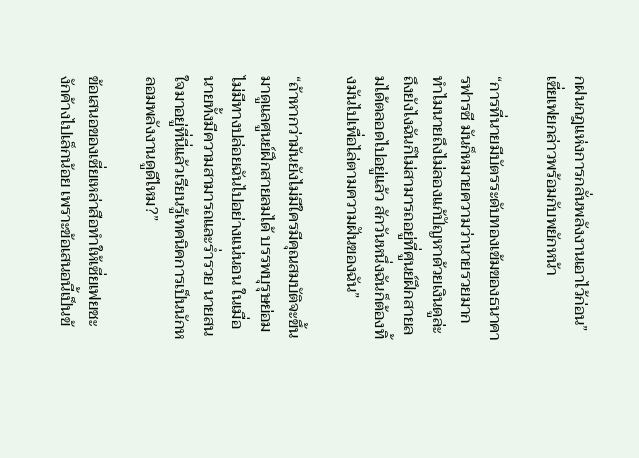กฝนกฎแห่งการกลั่นพลังงานเอาไว้ก่อน” เซี่ยเฟยกล่าวพร้อมกับพยักหน้า

“การที่นายมีบัตรระดับทองเข้มของธนาคารฟารซี มันก็หมายความว่านายรวยมาก ทำไมนายถึงไม่ลองแก้ปัญหาด้วยเงินดูล่ะ ถึงยังไงฉันก็ไม่สามารถอยู่ที่ศูนย์ฝึกสายลมได้ตลอดไปอยู่แล้ว สักวันหนึ่งฉันก็ต้องทิ้งมันไปเพื่อไล่ตามความฝันของฉัน”

“ถ้าหากว่ามันยังไม่มีใครมีคุณสมบัติจะขึ้นมาดูแลศูนย์ฝึกสายลมได้ บรรพบุรุษย่อมไม่มีทางปล่อยฉันไปอย่างแน่นอน ในเมื่อนายทั้งมีความสามารถและร่ำรวย นายสนใจมาอยู่ที่นี่แล้วเรียนรู้เทคนิคการเป็นนักหลอมพลังงานดูดีไหม?”

ข้อเสนอของเซี่ยเหล่าสือทำให้เซี่ยเฟยชะงักค้างไปเล็กน้อย เพราะข้อเสนอนี้เป็นข้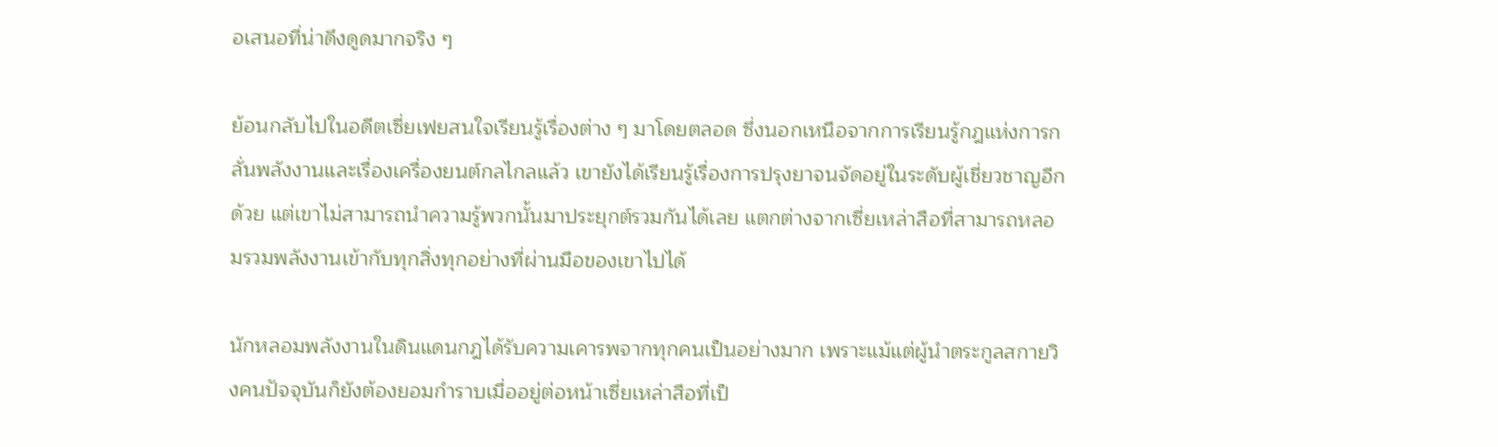อเสนอที่น่าดึงดูดมากจริง ๆ

ย้อนกลับไปในอดีตเซี่ยเฟยสนใจเรียนรู้เรื่องต่าง ๆ มาโดยตลอด ซึ่งนอกเหนือจากการเรียนรู้กฎแห่งการกลั่นพลังงานและเรื่องเครื่องยนต์กลไกลแล้ว เขายังได้เรียนรู้เรื่องการปรุงยาจนจัดอยู่ในระดับผู้เชี่ยวชาญอีกด้วย แต่เขาไม่สามารถนำความรู้พวกนั้นมาประยุกต์รวมกันได้เลย แตกต่างจากเซี่ยเหล่าสือที่สามารถหลอมรวมพลังงานเข้ากับทุกสิ่งทุกอย่างที่ผ่านมือของเขาไปได้

นักหลอมพลังงานในดินแดนกฎได้รับความเคารพจากทุกคนเป็นอย่างมาก เพราะแม้แต่ผู้นำตระกูลสกายวิงคนปัจจุบันก็ยังต้องยอมกำราบเมื่ออยู่ต่อหน้าเซี่ยเหล่าสือที่เป็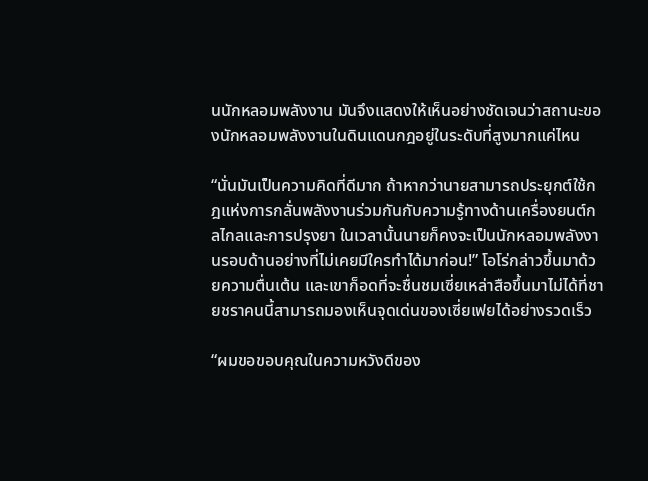นนักหลอมพลังงาน มันจึงแสดงให้เห็นอย่างชัดเจนว่าสถานะของนักหลอมพลังงานในดินแดนกฎอยู่ในระดับที่สูงมากแค่ไหน

“นั่นมันเป็นความคิดที่ดีมาก ถ้าหากว่านายสามารถประยุกต์ใช้กฎแห่งการกลั่นพลังงานร่วมกันกับความรู้ทางด้านเครื่องยนต์กลไกลและการปรุงยา ในเวลานั้นนายก็คงจะเป็นนักหลอมพลังงานรอบด้านอย่างที่ไม่เคยมีใครทำได้มาก่อน!” โอโร่กล่าวขึ้นมาด้วยความตื่นเต้น และเขาก็อดที่จะชื่นชมเซี่ยเหล่าสือขึ้นมาไม่ได้ที่ชายชราคนนี้สามารถมองเห็นจุดเด่นของเซี่ยเฟยได้อย่างรวดเร็ว

“ผมขอขอบคุณในความหวังดีของ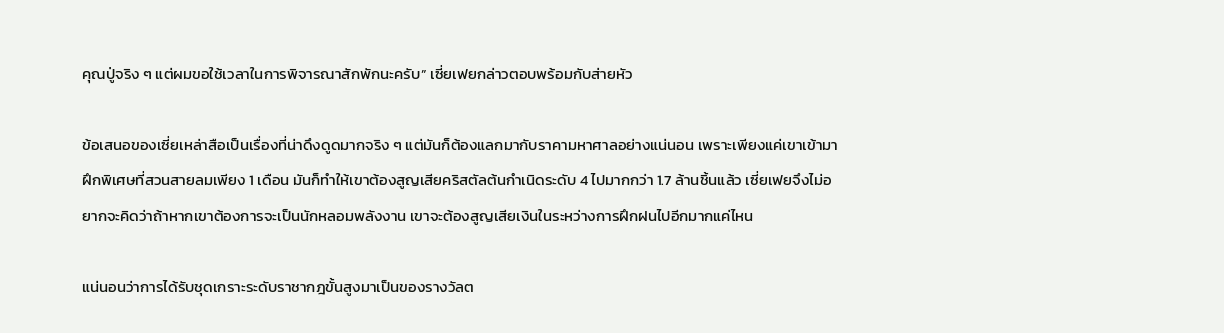คุณปู่จริง ๆ แต่ผมขอใช้เวลาในการพิจารณาสักพักนะครับ” เซี่ยเฟยกล่าวตอบพร้อมกับส่ายหัว

ข้อเสนอของเซี่ยเหล่าสือเป็นเรื่องที่น่าดึงดูดมากจริง ๆ แต่มันก็ต้องแลกมากับราคามหาศาลอย่างแน่นอน เพราะเพียงแค่เขาเข้ามาฝึกพิเศษที่สวนสายลมเพียง 1 เดือน มันก็ทำให้เขาต้องสูญเสียคริสตัลต้นกำเนิดระดับ 4 ไปมากกว่า 1.7 ล้านชิ้นแล้ว เซี่ยเฟยจึงไม่อยากจะคิดว่าถ้าหากเขาต้องการจะเป็นนักหลอมพลังงาน เขาจะต้องสูญเสียเงินในระหว่างการฝึกฝนไปอีกมากแค่ไหน

แน่นอนว่าการได้รับชุดเกราะระดับราชากฎขั้นสูงมาเป็นของรางวัลต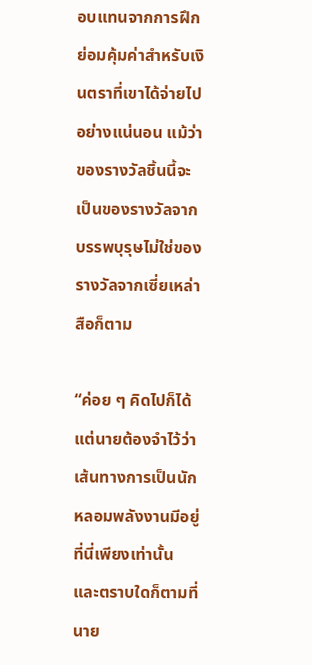อบแทนจากการฝึก ย่อมคุ้มค่าสำหรับเงินตราที่เขาได้จ่ายไปอย่างแน่นอน แม้ว่าของรางวัลชิ้นนี้จะเป็นของรางวัลจากบรรพบุรุษไม่ใช่ของรางวัลจากเซี่ยเหล่าสือก็ตาม

“ค่อย ๆ คิดไปก็ได้ แต่นายต้องจำไว้ว่าเส้นทางการเป็นนักหลอมพลังงานมีอยู่ที่นี่เพียงเท่านั้น และตราบใดก็ตามที่นาย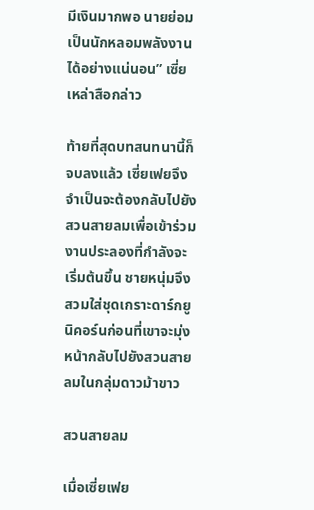มีเงินมากพอ นายย่อมเป็นนักหลอมพลังงานได้อย่างแน่นอน” เซี่ยเหล่าสือกล่าว

ท้ายที่สุดบทสนทนานี้ก็จบลงแล้ว เซี่ยเฟยจึงจำเป็นจะต้องกลับไปยังสวนสายลมเพื่อเข้าร่วมงานประลองที่กำลังจะเริ่มต้นขึ้น ชายหนุ่มจึงสวมใส่ชุดเกราะดาร์กยูนิคอร์นก่อนที่เขาจะมุ่งหน้ากลับไปยังสวนสายลมในกลุ่มดาวม้าขาว

สวนสายลม

เมื่อเซี่ยเฟย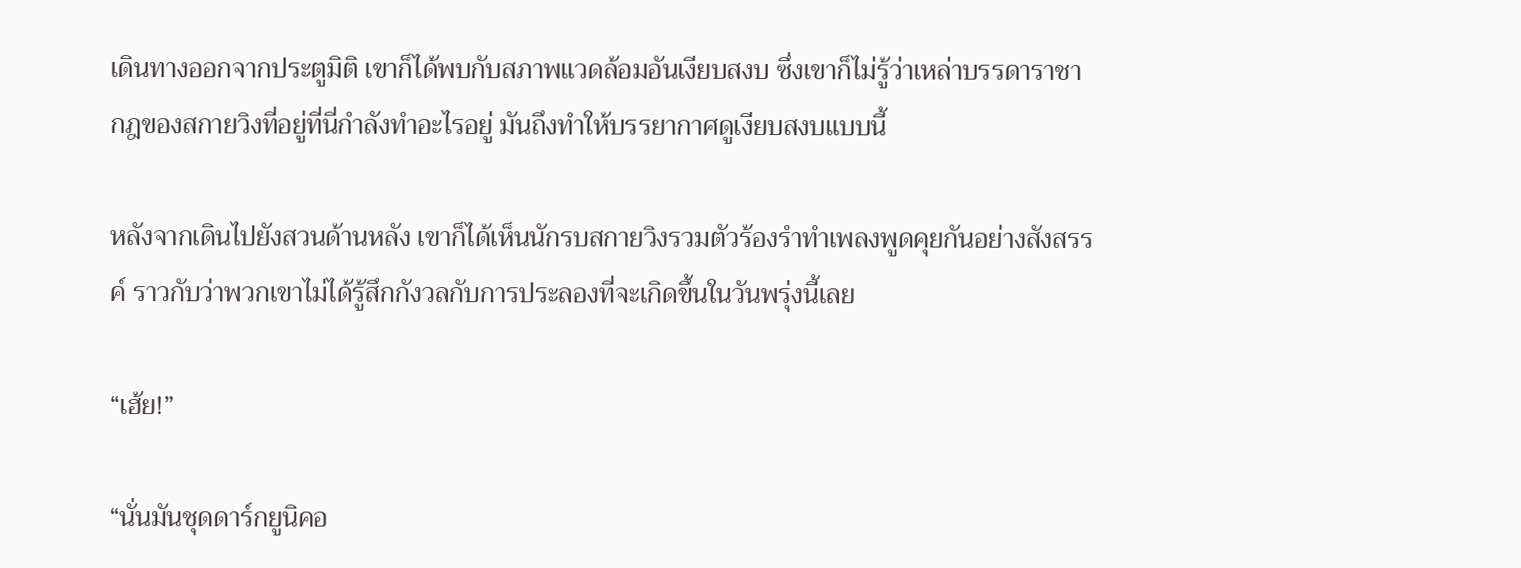เดินทางออกจากประตูมิติ เขาก็ได้พบกับสภาพแวดล้อมอันเงียบสงบ ซึ่งเขาก็ไม่รู้ว่าเหล่าบรรดาราชากฎของสกายวิงที่อยู่ที่นี่กำลังทำอะไรอยู่ มันถึงทำให้บรรยากาศดูเงียบสงบแบบนี้

หลังจากเดินไปยังสวนด้านหลัง เขาก็ได้เห็นนักรบสกายวิงรวมตัวร้องรำทำเพลงพูดคุยกันอย่างสังสรรค์ ราวกับว่าพวกเขาไม่ได้รู้สึกกังวลกับการประลองที่จะเกิดขึ้นในวันพรุ่งนี้เลย

“เฮ้ย!”

“นั่นมันชุดดาร์กยูนิคอ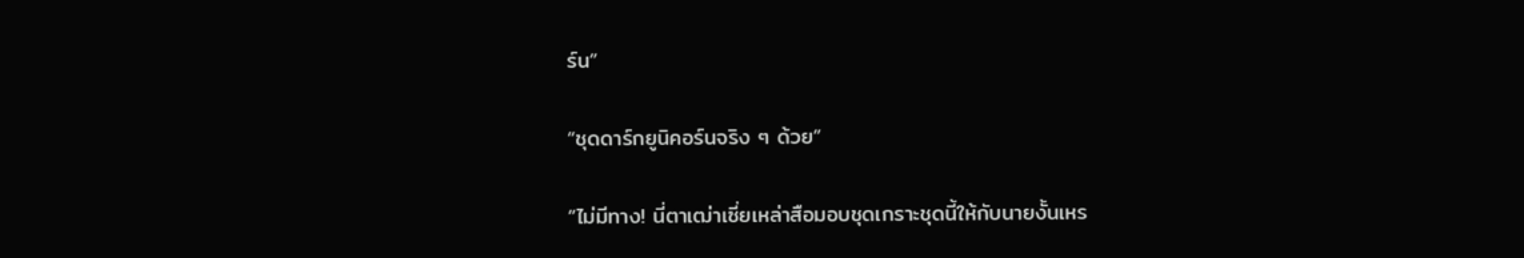ร์น”

“ชุดดาร์กยูนิคอร์นจริง ๆ ด้วย”

“ไม่มีทาง! นี่ตาเฒ่าเซี่ยเหล่าสือมอบชุดเกราะชุดนี้ให้กับนายงั้นเหร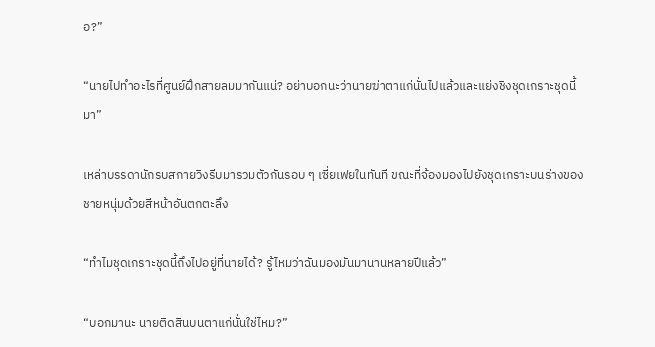อ?”

“นายไปทำอะไรที่ศูนย์ฝึกสายลมมากันแน่? อย่าบอกนะว่านายฆ่าตาแก่นั่นไปแล้วและแย่งชิงชุดเกราะชุดนี้มา”

เหล่าบรรดานักรบสกายวิงรีบมารวมตัวกันรอบ ๆ เซี่ยเฟยในทันที ขณะที่จ้องมองไปยังชุดเกราะบนร่างของชายหนุ่มด้วยสีหน้าอันตกตะลึง

“ทำไมชุดเกราะชุดนี้ถึงไปอยู่ที่นายได้? รู้ไหมว่าฉันมองมันมานานหลายปีแล้ว”

“บอกมานะ นายติดสินบนตาแก่นั่นใช่ไหม?”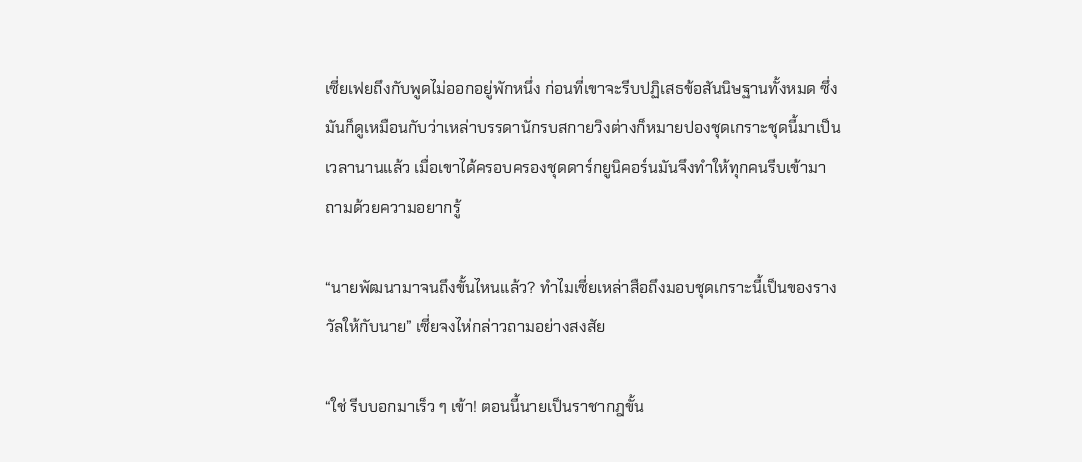เซี่ยเฟยถึงกับพูดไม่ออกอยู่พักหนึ่ง ก่อนที่เขาจะรีบปฏิเสธข้อสันนิษฐานทั้งหมด ซึ่งมันก็ดูเหมือนกับว่าเหล่าบรรดานักรบสกายวิงต่างก็หมายปองชุดเกราะชุดนี้มาเป็นเวลานานแล้ว เมื่อเขาได้ครอบครองชุดดาร์กยูนิคอร์นมันจึงทำให้ทุกคนรีบเข้ามาถามด้วยความอยากรู้

“นายพัฒนามาจนถึงขั้นไหนแล้ว? ทำไมเซี่ยเหล่าสือถึงมอบชุดเกราะนี้เป็นของรางวัลให้กับนาย” เซี่ยจงไห่กล่าวถามอย่างสงสัย

“ใช่ รีบบอกมาเร็ว ๆ เข้า! ตอนนี้นายเป็นราชากฎขั้น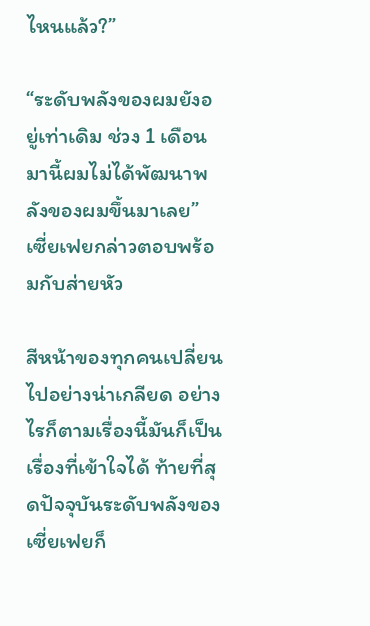ไหนแล้ว?”

“ระดับพลังของผมยังอยู่เท่าเดิม ช่วง 1 เดือนมานี้ผมไม่ได้พัฒนาพลังของผมขึ้นมาเลย” เซี่ยเฟยกล่าวตอบพร้อมกับส่ายหัว

สีหน้าของทุกคนเปลี่ยนไปอย่างน่าเกลียด อย่างไรก็ตามเรื่องนี้มันก็เป็นเรื่องที่เข้าใจได้ ท้ายที่สุดปัจจุบันระดับพลังของเซี่ยเฟยก็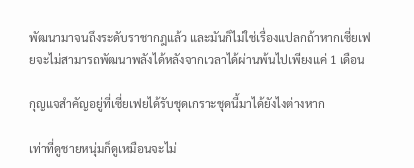พัฒนามาจนถึงระดับราชากฎแล้ว และมันก็ไม่ใช่เรื่องแปลกถ้าหากเซี่ยเฟยจะไม่สามารถพัฒนาพลังได้หลังจากเวลาได้ผ่านพ้นไปเพียงแค่ 1 เดือน

กุญแจสำคัญอยู่ที่เซี่ยเฟยได้รับชุดเกราะชุดนี้มาได้ยังไงต่างหาก

เท่าที่ดูชายหนุ่มก็ดูเหมือนจะไม่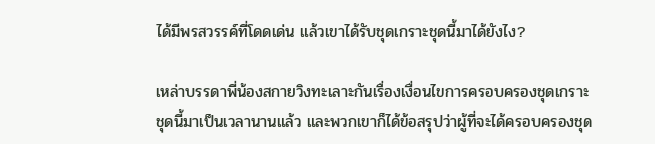ได้มีพรสวรรค์ที่โดดเด่น แล้วเขาได้รับชุดเกราะชุดนี้มาได้ยังไง?

เหล่าบรรดาพี่น้องสกายวิงทะเลาะกันเรื่องเงื่อนไขการครอบครองชุดเกราะชุดนี้มาเป็นเวลานานแล้ว และพวกเขาก็ได้ข้อสรุปว่าผู้ที่จะได้ครอบครองชุด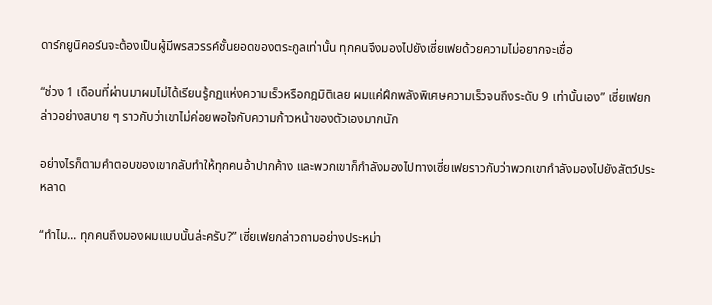ดาร์กยูนิคอร์นจะต้องเป็นผู้มีพรสวรรค์ชั้นยอดของตระกูลเท่านั้น ทุกคนจึงมองไปยังเซี่ยเฟยด้วยความไม่อยากจะเชื่อ

“ช่วง 1 เดือนที่ผ่านมาผมไม่ได้เรียนรู้กฏแห่งความเร็วหรือกฎมิติเลย ผมแค่ฝึกพลังพิเศษความเร็วจนถึงระดับ 9 เท่านั้นเอง” เซี่ยเฟยกล่าวอย่างสบาย ๆ ราวกับว่าเขาไม่ค่อยพอใจกับความก้าวหน้าของตัวเองมากนัก

อย่างไรก็ตามคำตอบของเขากลับทำให้ทุกคนอ้าปากค้าง และพวกเขาก็กำลังมองไปทางเซี่ยเฟยราวกับว่าพวกเขากำลังมองไปยังสัตว์ประหลาด

“ทำไม... ทุกคนถึงมองผมแบบนั้นล่ะครับ?” เซี่ยเฟยกล่าวถามอย่างประหม่า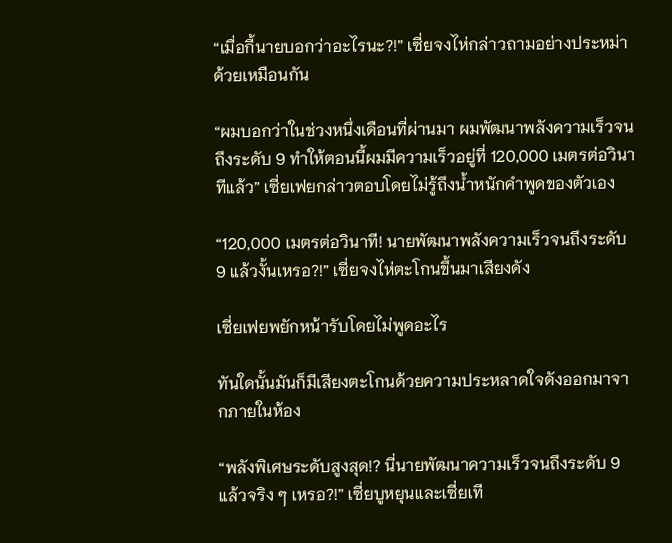“เมื่อกี้นายบอกว่าอะไรนะ?!” เซี่ยจงไห่กล่าวถามอย่างประหม่าด้วยเหมือนกัน

“ผมบอกว่าในช่วงหนึ่งเดือนที่ผ่านมา ผมพัฒนาพลังความเร็วจนถึงระดับ 9 ทำให้ตอนนี้ผมมีความเร็วอยู่ที่ 120,000 เมตรต่อวินาทีแล้ว” เซี่ยเฟยกล่าวตอบโดยไม่รู้ถึงน้ำหนักคำพูดของตัวเอง

“120,000 เมตรต่อวินาที! นายพัฒนาพลังความเร็วจนถึงระดับ 9 แล้วงั้นเหรอ?!” เซี่ยจงไห่ตะโกนขึ้นมาเสียงดัง

เซี่ยเฟยพยักหน้ารับโดยไม่พูดอะไร

ทันใดนั้นมันก็มีเสียงตะโกนด้วยความประหลาดใจดังออกมาจากภายในห้อง

“พลังพิเศษระดับสูงสุด!? นี่นายพัฒนาความเร็วจนถึงระดับ 9 แล้วจริง ๆ เหรอ?!” เซี่ยบูหยุนและเซี่ยเที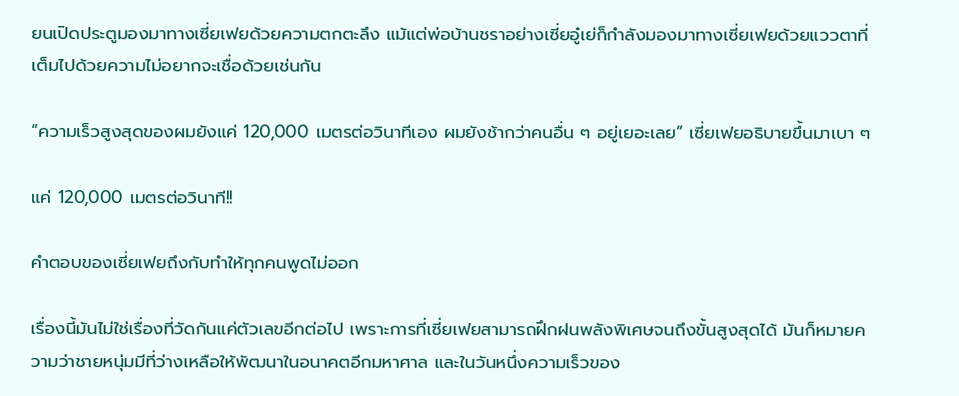ยนเปิดประตูมองมาทางเซี่ยเฟยด้วยความตกตะลึง แม้แต่พ่อบ้านชราอย่างเซี่ยอู๋เย่ก็กำลังมองมาทางเซี่ยเฟยด้วยแววตาที่เต็มไปด้วยความไม่อยากจะเชื่อด้วยเช่นกัน

“ความเร็วสูงสุดของผมยังแค่ 120,000 เมตรต่อวินาทีเอง ผมยังช้ากว่าคนอื่น ๆ อยู่เยอะเลย” เซี่ยเฟยอธิบายขึ้นมาเบา ๆ

แค่ 120,000 เมตรต่อวินาที!!

คำตอบของเซี่ยเฟยถึงกับทำให้ทุกคนพูดไม่ออก

เรื่องนี้มันไม่ใช่เรื่องที่วัดกันแค่ตัวเลขอีกต่อไป เพราะการที่เซี่ยเฟยสามารถฝึกฝนพลังพิเศษจนถึงขั้นสูงสุดได้ มันก็หมายความว่าชายหนุ่มมีที่ว่างเหลือให้พัฒนาในอนาคตอีกมหาศาล และในวันหนึ่งความเร็วของ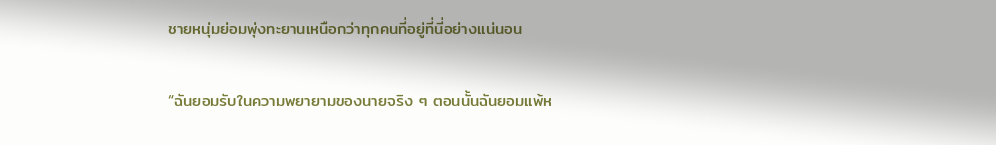ชายหนุ่มย่อมพุ่งทะยานเหนือกว่าทุกคนที่อยู่ที่นี่อย่างแน่นอน

“ฉันยอมรับในความพยายามของนายจริง ๆ ตอนนั้นฉันยอมแพ้ห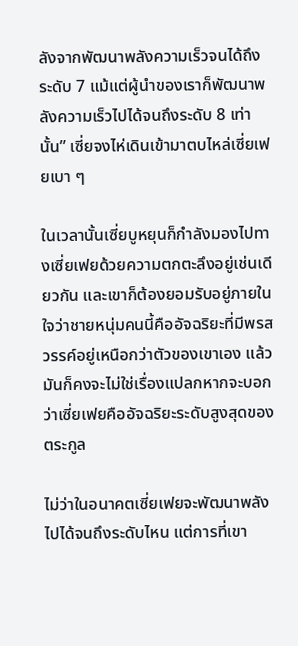ลังจากพัฒนาพลังความเร็วจนได้ถึงระดับ 7 แม้แต่ผู้นำของเราก็พัฒนาพลังความเร็วไปได้จนถึงระดับ 8 เท่านั้น” เซี่ยจงไห่เดินเข้ามาตบไหล่เซี่ยเฟยเบา ๆ

ในเวลานั้นเซี่ยบูหยุนก็กำลังมองไปทางเซี่ยเฟยด้วยความตกตะลึงอยู่เช่นเดียวกัน และเขาก็ต้องยอมรับอยู่ภายในใจว่าชายหนุ่มคนนี้คืออัจฉริยะที่มีพรสวรรค์อยู่เหนือกว่าตัวของเขาเอง แล้วมันก็คงจะไม่ใช่เรื่องแปลกหากจะบอกว่าเซี่ยเฟยคืออัจฉริยะระดับสูงสุดของตระกูล

ไม่ว่าในอนาคตเซี่ยเฟยจะพัฒนาพลังไปได้จนถึงระดับไหน แต่การที่เขา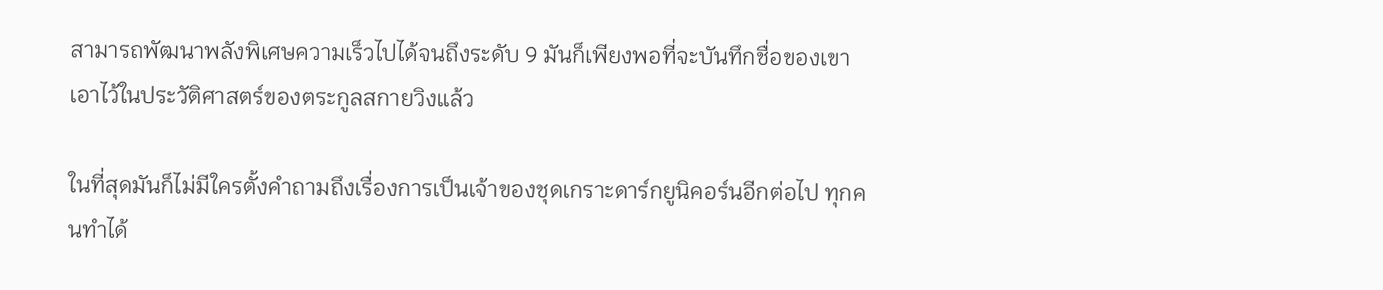สามารถพัฒนาพลังพิเศษความเร็วไปได้จนถึงระดับ 9 มันก็เพียงพอที่จะบันทึกชื่อของเขาเอาไว้ในประวัติศาสตร์ของตระกูลสกายวิงแล้ว

ในที่สุดมันก็ไม่มีใครตั้งคำถามถึงเรื่องการเป็นเจ้าของชุดเกราะดาร์กยูนิคอร์นอีกต่อไป ทุกคนทำได้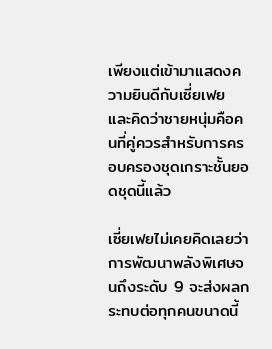เพียงแต่เข้ามาแสดงความยินดีกับเซี่ยเฟย และคิดว่าชายหนุ่มคือคนที่คู่ควรสำหรับการครอบครองชุดเกราะชั้นยอดชุดนี้แล้ว

เซี่ยเฟยไม่เคยคิดเลยว่าการพัฒนาพลังพิเศษจนถึงระดับ 9 จะส่งผลกระทบต่อทุกคนขนาดนี้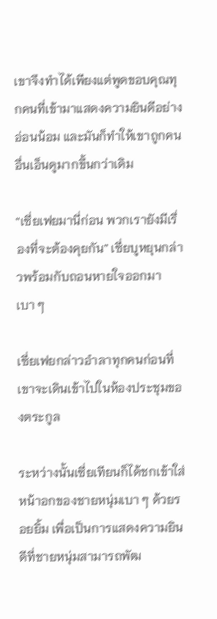เขาจึงทำได้เพียงแต่พูดขอบคุณทุกคนที่เข้ามาแสดงความยินดีอย่างอ่อนน้อม และมันก็ทำให้เขาถูกคนอื่นเอ็นดูมากขึ้นกว่าเดิม

“เซี่ยเฟยมานี่ก่อน พวกเรายังมีเรื่องที่จะต้องคุยกัน” เซี่ยบูหยุนกล่าวพร้อมกับถอนหายใจออกมาเบา ๆ

เซี่ยเฟยกล่าวอำลาทุกคนก่อนที่เขาจะเดินเข้าไปในห้องประชุมของตระกูล

ระหว่างนั้นเซี่ยเทียนก็ได้ชกเข้าใส่หน้าอกของชายหนุ่มเบา ๆ ด้วยรอยยิ้ม เพื่อเป็นการแสดงความยินดีที่ชายหนุ่มสามารถพัฒ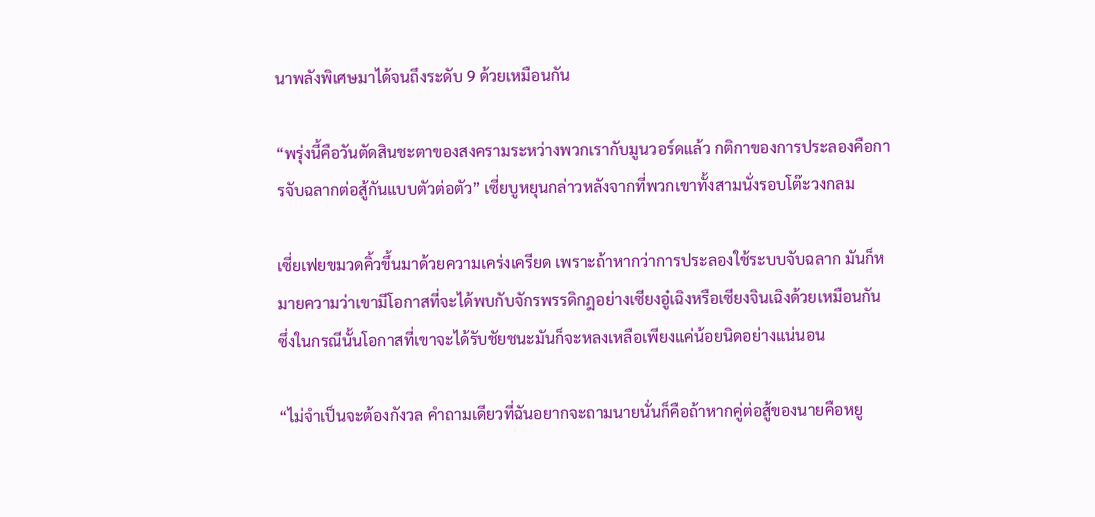นาพลังพิเศษมาได้จนถึงระดับ 9 ด้วยเหมือนกัน

“พรุ่งนี้คือวันตัดสินชะตาของสงครามระหว่างพวกเรากับมูนวอร์ดแล้ว กติกาของการประลองคือการจับฉลากต่อสู้กันแบบตัวต่อตัว” เซี่ยบูหยุนกล่าวหลังจากที่พวกเขาทั้งสามนั่งรอบโต๊ะวงกลม

เซี่ยเฟยขมวดคิ้วขึ้นมาด้วยความเคร่งเครียด เพราะถ้าหากว่าการประลองใช้ระบบจับฉลาก มันก็หมายความว่าเขามีโอกาสที่จะได้พบกับจักรพรรดิกฎอย่างเซียงอู๋เฉิงหรือเซียงจินเฉิงด้วยเหมือนกัน ซึ่งในกรณีนั้นโอกาสที่เขาจะได้รับชัยชนะมันก็จะหลงเหลือเพียงแค่น้อยนิดอย่างแน่นอน

“ไม่จำเป็นจะต้องกังวล คำถามเดียวที่ฉันอยากจะถามนายนั่นก็คือถ้าหากคู่ต่อสู้ของนายคือหยู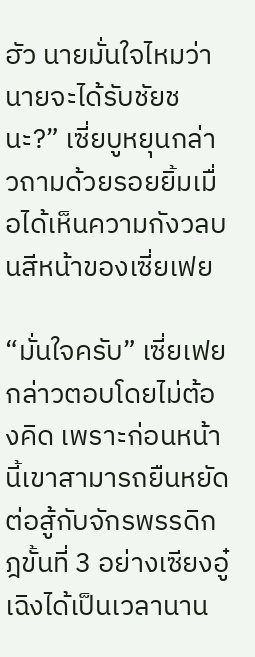ฮัว นายมั่นใจไหมว่านายจะได้รับชัยชนะ?” เซี่ยบูหยุนกล่าวถามด้วยรอยยิ้มเมื่อได้เห็นความกังวลบนสีหน้าของเซี่ยเฟย

“มั่นใจครับ” เซี่ยเฟยกล่าวตอบโดยไม่ต้องคิด เพราะก่อนหน้านี้เขาสามารถยืนหยัดต่อสู้กับจักรพรรดิกฎขั้นที่ 3 อย่างเซียงอู๋เฉิงได้เป็นเวลานาน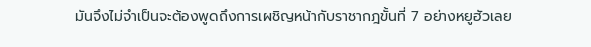มันจึงไม่จำเป็นจะต้องพูดถึงการเผชิญหน้ากับราชากฎขั้นที่ 7 อย่างหยูฮัวเลย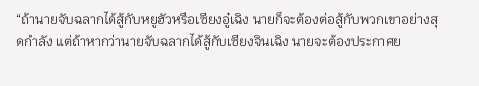“ถ้านายจับฉลากได้สู้กับหยูฮัวหรือเซียงอู๋เฉิง นายก็จะต้องต่อสู้กับพวกเขาอย่างสุดกำลัง แต่ถ้าหากว่านายจับฉลากได้สู้กับเซียงจินเฉิง นายจะต้องประกาศย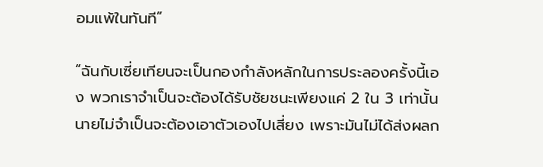อมแพ้ในทันที”

“ฉันกับเซี่ยเทียนจะเป็นกองกำลังหลักในการประลองครั้งนี้เอง พวกเราจำเป็นจะต้องได้รับชัยชนะเพียงแค่ 2 ใน 3 เท่านั้น นายไม่จำเป็นจะต้องเอาตัวเองไปเสี่ยง เพราะมันไม่ได้ส่งผลก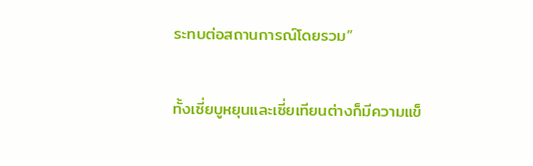ระทบต่อสถานการณ์โดยรวม”

ทั้งเซี่ยบูหยุนและเซี่ยเทียนต่างก็มีความแข็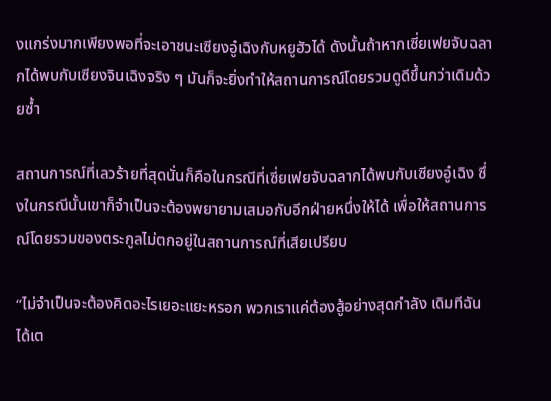งแกร่งมากเพียงพอที่จะเอาชนะเซียงอู๋เฉิงกับหยูฮัวได้ ดังนั้นถ้าหากเซี่ยเฟยจับฉลากได้พบกับเซียงจินเฉิงจริง ๆ มันก็จะยิ่งทำให้สถานการณ์โดยรวมดูดีขึ้นกว่าเดิมด้วยซ้ำ

สถานการณ์ที่เลวร้ายที่สุดนั่นก็คือในกรณีที่เซี่ยเฟยจับฉลากได้พบกับเซียงอู๋เฉิง ซึ่งในกรณีนั้นเขาก็จำเป็นจะต้องพยายามเสมอกับอีกฝ่ายหนึ่งให้ได้ เพื่อให้สถานการณ์โดยรวมของตระกูลไม่ตกอยู่ในสถานการณ์ที่เสียเปรียบ

“ไม่จำเป็นจะต้องคิดอะไรเยอะแยะหรอก พวกเราแค่ต้องสู้อย่างสุดกำลัง เดิมทีฉันได้เต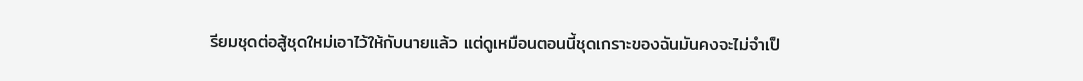รียมชุดต่อสู้ชุดใหม่เอาไว้ให้กับนายแล้ว แต่ดูเหมือนตอนนี้ชุดเกราะของฉันมันคงจะไม่จำเป็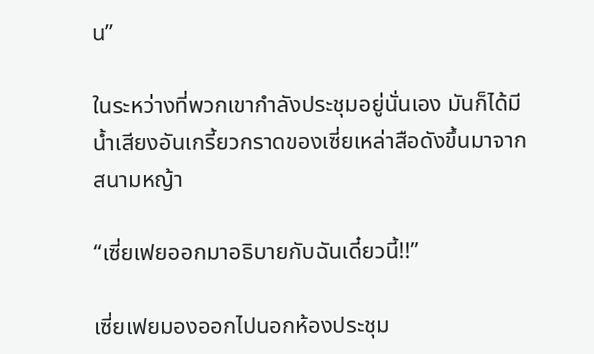น”

ในระหว่างที่พวกเขากำลังประชุมอยู่นั่นเอง มันก็ได้มีน้ำเสียงอันเกรี้ยวกราดของเซี่ยเหล่าสือดังขึ้นมาจากสนามหญ้า

“เซี่ยเฟยออกมาอธิบายกับฉันเดี๋ยวนี้!!”

เซี่ยเฟยมองออกไปนอกห้องประชุม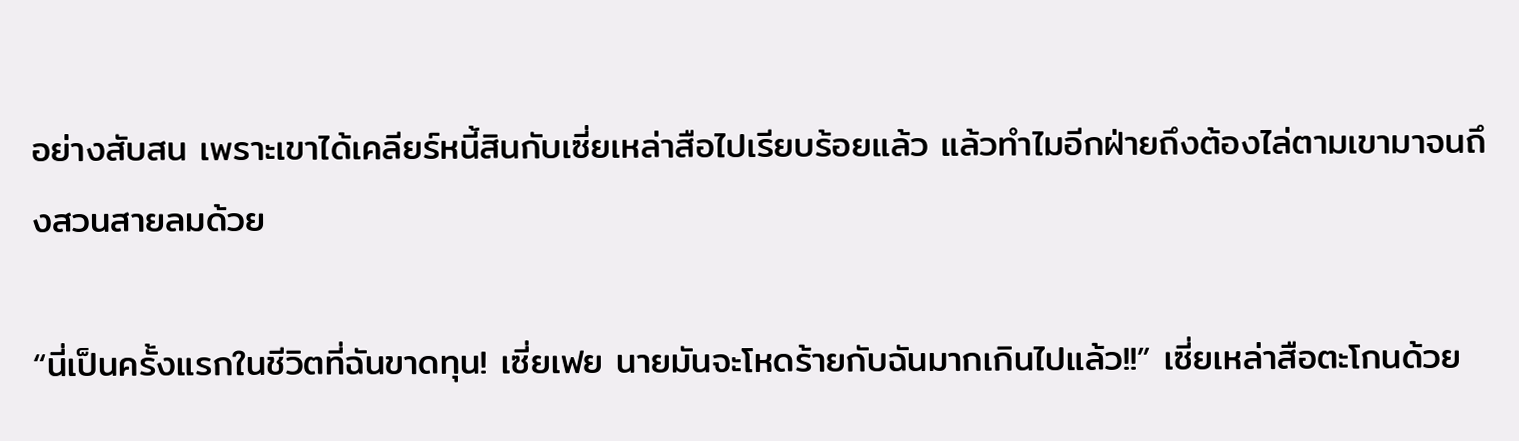อย่างสับสน เพราะเขาได้เคลียร์หนี้สินกับเซี่ยเหล่าสือไปเรียบร้อยแล้ว แล้วทำไมอีกฝ่ายถึงต้องไล่ตามเขามาจนถึงสวนสายลมด้วย

“นี่เป็นครั้งแรกในชีวิตที่ฉันขาดทุน! เซี่ยเฟย นายมันจะโหดร้ายกับฉันมากเกินไปแล้ว!!” เซี่ยเหล่าสือตะโกนด้วย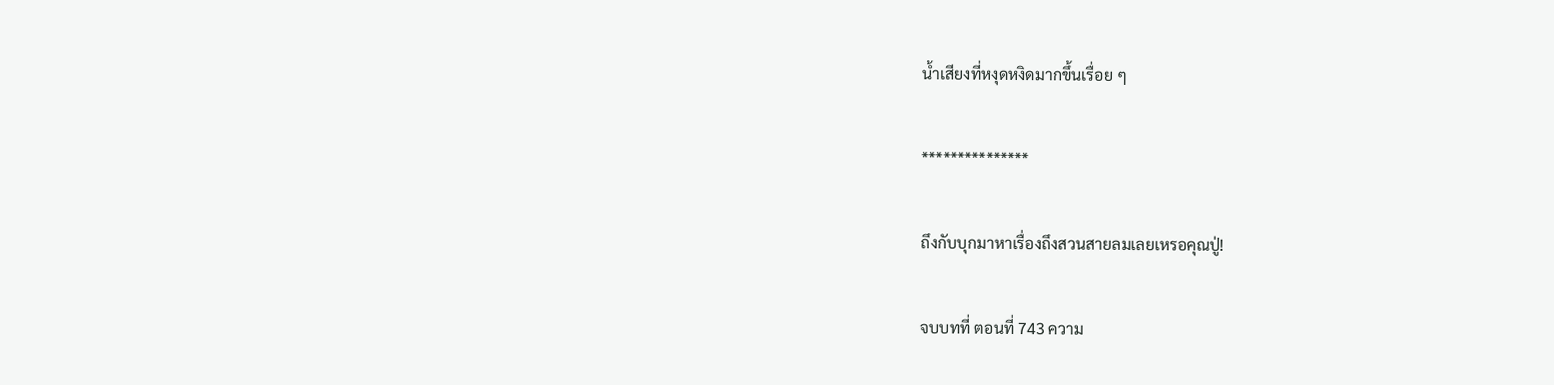น้ำเสียงที่หงุดหงิดมากขึ้นเรื่อย ๆ

***************

ถึงกับบุกมาหาเรื่องถึงสวนสายลมเลยเหรอคุณปู่!

จบบทที่ ตอนที่ 743 ความ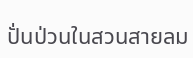ปั่นป่วนในสวนสายลม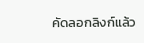คัดลอกลิงก์แล้ว